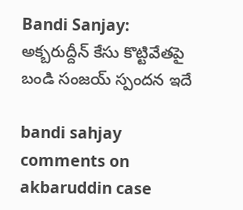Bandi Sanjay: అక్బ‌రుద్దీన్ కేసు కొట్టివేత‌పై బండి సంజ‌య్ స్పంద‌న ఇదే

bandi sahjay comments on akbaruddin case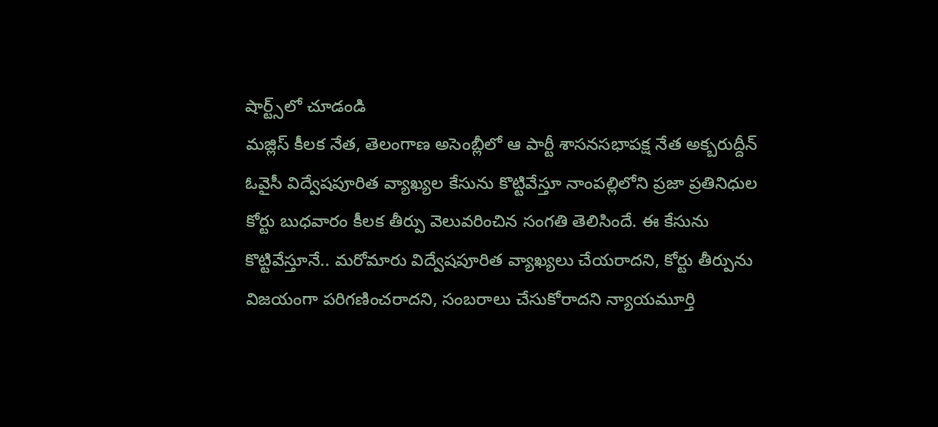షార్ట్స్‌లో చూడండి
మ‌జ్లిస్ కీల‌క నేత‌, తెలంగాణ అసెంబ్లీలో ఆ పార్టీ శాస‌న‌స‌భాప‌క్ష నేత అక్బ‌రుద్దీన్ ఓవైసీ విద్వేష‌పూరిత వ్యాఖ్య‌ల కేసును కొట్టివేస్తూ నాంప‌ల్లిలోని ప్ర‌జా ప్ర‌తినిధుల కోర్టు బుధ‌వారం కీల‌క తీర్పు వెలువ‌రించిన సంగ‌తి తెలిసిందే. ఈ కేసును కొట్టివేస్తూనే.. మ‌రోమారు విద్వేష‌పూరిత వ్యాఖ్య‌లు చేయ‌రాద‌ని, కోర్టు తీర్పును విజ‌యంగా ప‌రిగ‌ణించ‌రాద‌ని, సంబ‌రాలు చేసుకోరాద‌ని న్యాయ‌మూర్తి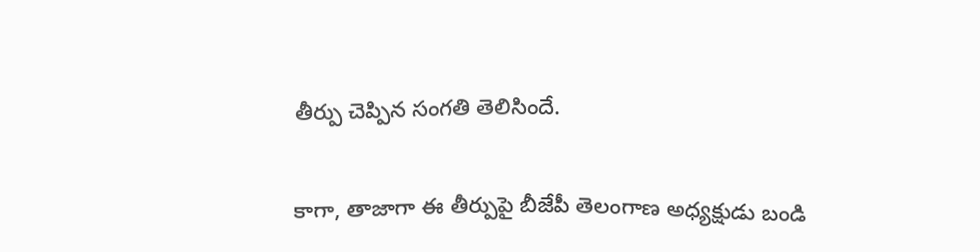తీర్పు చెప్పిన సంగ‌తి తెలిసిందే.

కాగా, తాజాగా ఈ తీర్పుపై బీజేపీ తెలంగాణ అధ్య‌క్షుడు బండి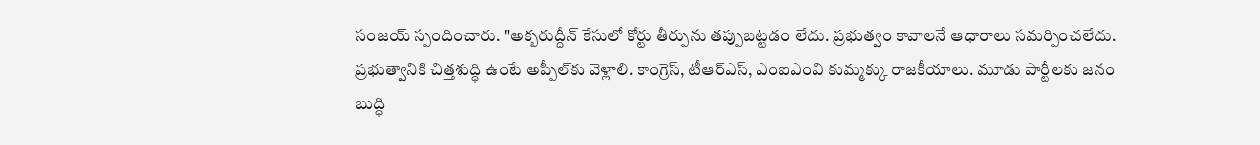సంజ‌య్ స్పందించారు. "అక్బ‌రుద్దీన్ కేసులో కోర్టు తీర్పును త‌ప్పుబ‌ట్ట‌డం లేదు. ప్ర‌భుత్వం కావాల‌నే ఆధారాలు స‌మ‌ర్పించ‌లేదు. ప్ర‌భుత్వానికి చిత్త‌శుద్ధి ఉంటే అప్పీల్‌కు వెళ్లాలి. కాంగ్రెస్‌, టీఆర్ఎస్‌, ఎంఐఎంవి కుమ్మ‌క్కు రాజ‌కీయాలు. మూడు పార్టీల‌కు జ‌నం బుద్ధి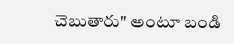చెబుతారు" అంటూ బండి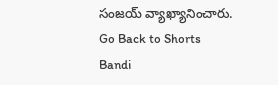సంజ‌య్ వ్యాఖ్యానించారు.
Go Back to Shorts
Bandi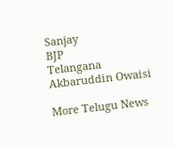Sanjay
BJP
Telangana
Akbaruddin Owaisi

More Telugu News